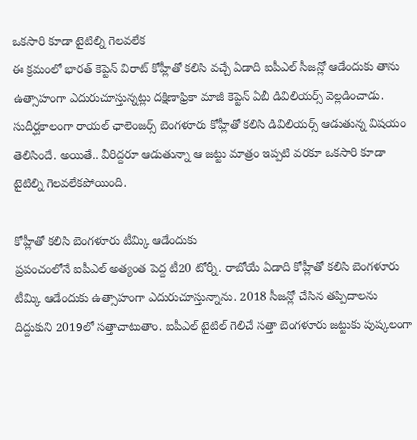ఒకసారి కూడా టైటిల్ని గెలవలేక
ఈ క్రమంలో భారత్ కెప్టెన్ విరాట్ కోహ్లీతో కలిసి వచ్చే ఏడాది ఐపీఎల్ సీజన్లో ఆడేందుకు తాను ఉత్సాహంగా ఎదురుచూస్తున్నట్లు దక్షిణాఫ్రికా మాజీ కెప్టెన్ ఏబీ డివిలియర్స్ వెల్లడించాడు. సుదీర్ఘకాలంగా రాయల్ ఛాలెంజర్స్ బెంగళూరు కోహ్లీతో కలిసి డివిలియర్స్ ఆడుతున్న విషయం తెలిసిందే. అయితే.. వీరిద్దరూ ఆడుతున్నా ఆ జట్టు మాత్రం ఇప్పటి వరకూ ఒకసారి కూడా టైటిల్ని గెలవలేకపోయింది.

కోహ్లీతో కలిసి బెంగళూరు టీమ్కి ఆడేందుకు
ప్రపంచంలోనే ఐపీఎల్ అత్యంత పెద్ద టీ20 టోర్నీ. రాబోయే ఏడాది కోహ్లీతో కలిసి బెంగళూరు టీమ్కి ఆడేందుకు ఉత్సాహంగా ఎదురుచూస్తున్నాను. 2018 సీజన్లో చేసిన తప్పిదాలను దిద్దుకుని 2019లో సత్తాచాటుతాం. ఐపీఎల్ టైటిల్ గెలిచే సత్తా బెంగళూరు జట్టుకు పుష్కలంగా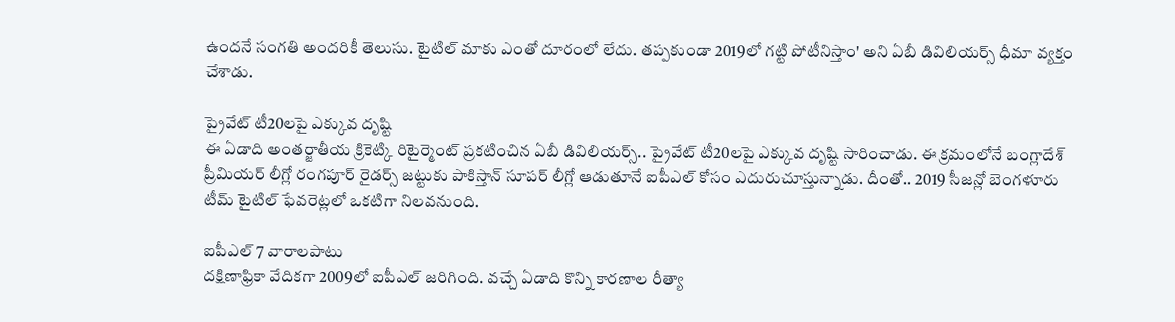ఉందనే సంగతి అందరికీ తెలుసు. టైటిల్ మాకు ఎంతో దూరంలో లేదు. తప్పకుండా 2019లో గట్టి పోటీనిస్తాం' అని ఏబీ డివిలియర్స్ ధీమా వ్యక్తం చేశాడు.

ప్రైవేట్ టీ20లపై ఎక్కువ దృష్టి
ఈ ఏడాది అంతర్జాతీయ క్రికెట్కి రిటైర్మెంట్ ప్రకటించిన ఏబీ డివిలియర్స్.. ప్రైవేట్ టీ20లపై ఎక్కువ దృష్టి సారించాడు. ఈ క్రమంలోనే బంగ్లాదేశ్ ప్రీమియర్ లీగ్లో రంగపూర్ రైడర్స్ జట్టుకు పాకిస్తాన్ సూపర్ లీగ్లో ఆడుతూనే ఐపీఎల్ కోసం ఎదురుచూస్తున్నాడు. దీంతో.. 2019 సీజన్లో బెంగళూరు టీమ్ టైటిల్ ఫేవరెట్లలో ఒకటిగా నిలవనుంది.

ఐపీఎల్ 7 వారాలపాటు
దక్షిణాఫ్రికా వేదికగా 2009లో ఐపీఎల్ జరిగింది. వచ్చే ఏడాది కొన్ని కారణాల రీత్యా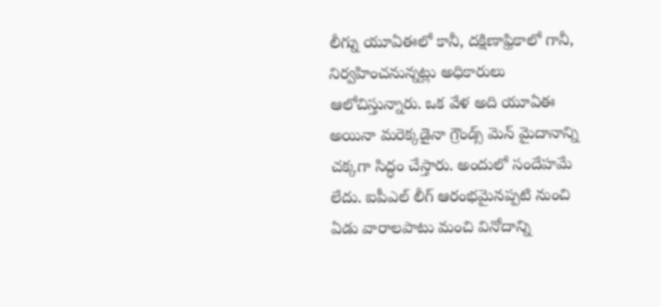లీగ్ను యూఏఈలో కానీ, దక్షిణాఫ్రికాలో గానీ, నిర్వహించనున్నట్లు అధికారులు ఆలోచిస్తున్నారు. ఒక వేళ అది యూఏఈ అయినా మరెక్కడైనా గ్రౌండ్స్ మెన్ మైదానాన్ని చక్కగా సిద్ధం చేస్తారు. అందులో సందేహమే లేదు. ఐపీఎల్ లీగ్ ఆరంభమైనప్పటి నుంచి ఏడు వారాలపాటు మంచి వినోదాన్ని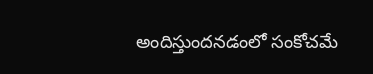అందిస్తుందనడంలో సంకోచమే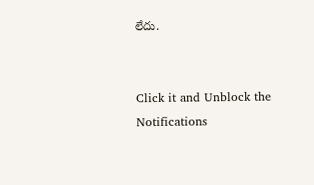లేదు.


Click it and Unblock the Notifications